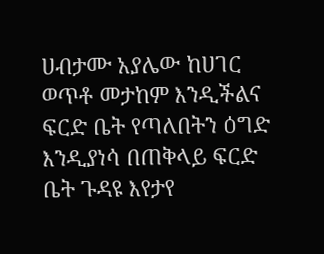ሀብታሙ አያሌው ከሀገር ወጥቶ መታከም እንዲችልና ፍርድ ቤት የጣለበትን ዕግድ እንዲያነሳ በጠቅላይ ፍርድ ቤት ጉዳዩ እየታየ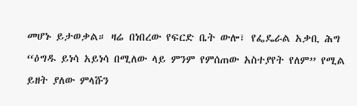መሆኑ ይታወቃል። ዛሬ በነበረው የፍርድ ቤት ውሎ፣ የፌዴራል አቃቢ ሕግ “ዕግዱ ይነሳ አይነሳ በሚለው ላይ ምንም የምሰጠው አስተያየት የለም” የሚል ይዘት ያለው ምላሹን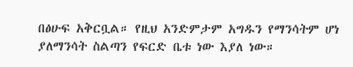በፅሁፍ አቅርቧል። የዚህ አንድምታም አግዱን የማንሳትም ሆነ ያለማንሳት ስልጣን የፍርድ ቤቱ ነው እያለ ነው።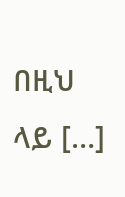በዚህ ላይ […]